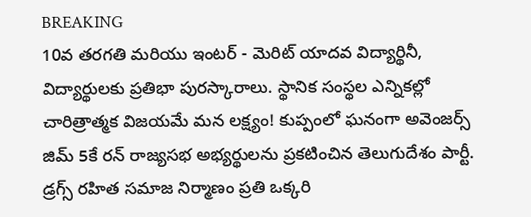BREAKING
10వ తరగతి మరియు ఇంటర్ - మెరిట్ యాదవ విద్యార్థినీ, విద్యార్థులకు ప్రతిభా పురస్కారాలు. స్థానిక సంస్థల ఎన్నికల్లో చారిత్రాత్మక విజయమే మన లక్ష్యం! కుప్పంలో ఘనంగా అవెంజర్స్ జిమ్ 5కే రన్ రాజ్యసభ అభ్యర్థులను ప్రకటించిన తెలుగుదేశం పార్టీ. డ్రగ్స్ రహిత సమాజ నిర్మాణం ప్రతి ఒక్కరి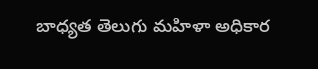బాధ్యత తెలుగు మహిళా అధికార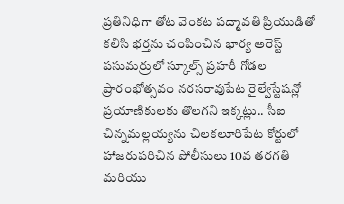ప్రతినిధిగా తోట వెంకట పద్మావతి ప్రియుడితో కలిసి భర్తను చంపించిన భార్య అరెస్ట్ పసుమర్రులో స్కూల్స్ ప్రహరీ గోడల ప్రారంభోత్సవం నరసరావుపేట రైల్వేస్టేషన్లో ప్రయాణికులకు తొలగని ఇక్కట్లు.. సీఐ చిన్నమల్లయ్యను చిలకలూరిపేట కోర్టులో హాజరుపరిచిన పోలీసులు 10వ తరగతి మరియు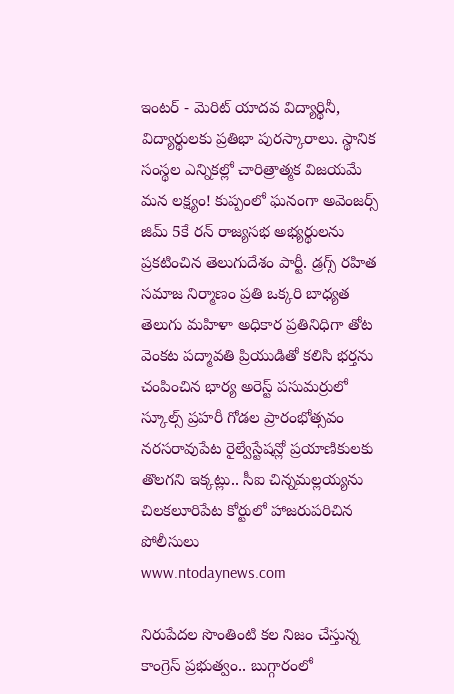ఇంటర్ - మెరిట్ యాదవ విద్యార్థినీ, విద్యార్థులకు ప్రతిభా పురస్కారాలు. స్థానిక సంస్థల ఎన్నికల్లో చారిత్రాత్మక విజయమే మన లక్ష్యం! కుప్పంలో ఘనంగా అవెంజర్స్ జిమ్ 5కే రన్ రాజ్యసభ అభ్యర్థులను ప్రకటించిన తెలుగుదేశం పార్టీ. డ్రగ్స్ రహిత సమాజ నిర్మాణం ప్రతి ఒక్కరి బాధ్యత తెలుగు మహిళా అధికార ప్రతినిధిగా తోట వెంకట పద్మావతి ప్రియుడితో కలిసి భర్తను చంపించిన భార్య అరెస్ట్ పసుమర్రులో స్కూల్స్ ప్రహరీ గోడల ప్రారంభోత్సవం నరసరావుపేట రైల్వేస్టేషన్లో ప్రయాణికులకు తొలగని ఇక్కట్లు.. సీఐ చిన్నమల్లయ్యను చిలకలూరిపేట కోర్టులో హాజరుపరిచిన పోలీసులు
www.ntodaynews.com

నిరుపేదల సొంతింటి కల నిజం చేస్తున్న కాంగ్రెస్ ప్రభుత్వం.. బుగ్గారంలో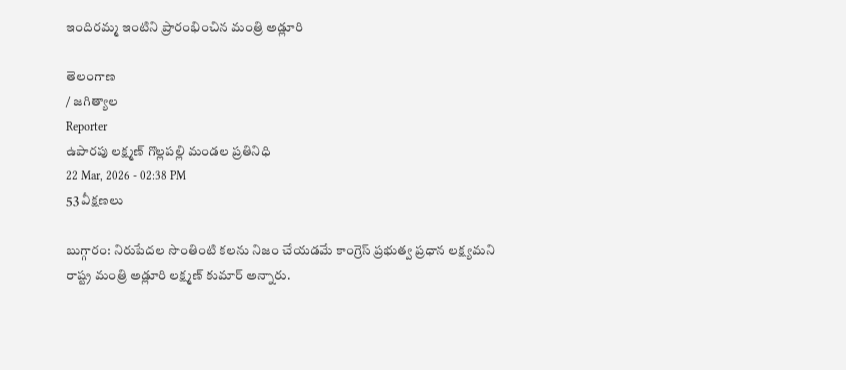ఇందిరమ్మ ఇంటిని ప్రారంభించిన మంత్రి అడ్లూరి

తెలంగాణ
/ జగిత్యాల
Reporter
ఉపారపు లక్ష్మణ్ గొల్లపల్లి మండల ప్రతినిధి
22 Mar, 2026 - 02:38 PM
53 వీక్షణలు

బుగ్గారం: నిరుపేదల సొంతింటి కలను నిజం చేయడమే కాంగ్రెస్ ప్రభుత్వ ప్రధాన లక్ష్యమని రాష్ట్ర మంత్రి అడ్లూరి లక్ష్మణ్ కుమార్ అన్నారు.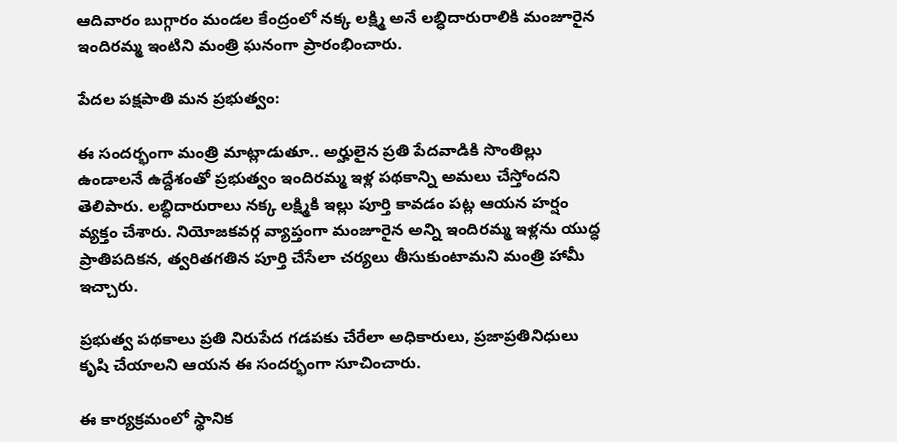ఆదివారం బుగ్గారం మండల కేంద్రంలో నక్క లక్ష్మి అనే లబ్ధిదారురాలికి మంజూరైన ఇందిరమ్మ ఇంటిని మంత్రి ఘనంగా ప్రారంభించారు.

పేదల పక్షపాతి మన ప్రభుత్వం:

ఈ సందర్భంగా మంత్రి మాట్లాడుతూ.. అర్హులైన ప్రతి పేదవాడికి సొంతిల్లు ఉండాలనే ఉద్దేశంతో ప్రభుత్వం ఇందిరమ్మ ఇళ్ల పథకాన్ని అమలు చేస్తోందని తెలిపారు. లబ్ధిదారురాలు నక్క లక్ష్మికి ఇల్లు పూర్తి కావడం పట్ల ఆయన హర్షం వ్యక్తం చేశారు. నియోజకవర్గ వ్యాప్తంగా మంజూరైన అన్ని ఇందిరమ్మ ఇళ్లను యుద్ధ ప్రాతిపదికన, త్వరితగతిన పూర్తి చేసేలా చర్యలు తీసుకుంటామని మంత్రి హామీ ఇచ్చారు.

ప్రభుత్వ పథకాలు ప్రతి నిరుపేద గడపకు చేరేలా అధికారులు, ప్రజాప్రతినిధులు కృషి చేయాలని ఆయన ఈ సందర్భంగా సూచించారు.

ఈ కార్యక్రమంలో స్థానిక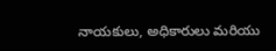నాయకులు, అధికారులు మరియు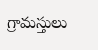గ్రామస్తులు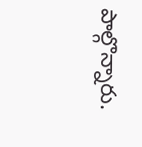పాల్గొన్నారు.